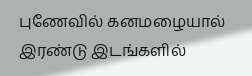புணேவில் கனமழையால் இரண்டு இடங்களில்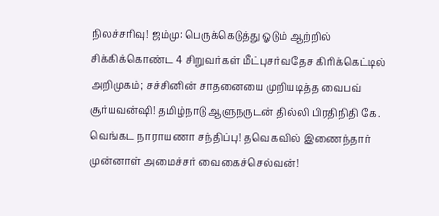நிலச்சரிவு! ஜம்மு: பெருக்கெடுத்து ஓடும் ஆற்றில் சிக்கிக்கொண்ட 4 சிறுவர்கள் மீட்புசர்வதேச கிரிக்கெட்டில் அறிமுகம்; சச்சினின் சாதனையை முறியடித்த வைபவ் சூர்யவன்ஷி! தமிழ்நாடு ஆளுநருடன் தில்லி பிரதிநிதி கே. வெங்கட நாராயணா சந்திப்பு! தவெகவில் இணைந்தார் முன்னாள் அமைச்சர் வைகைச்செல்வன்!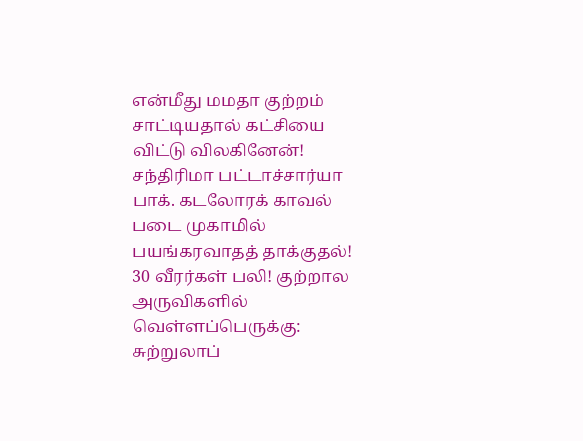என்மீது மமதா குற்றம் சாட்டியதால் கட்சியை விட்டு விலகினேன்! சந்திரிமா பட்டாச்சார்யா பாக். கடலோரக் காவல் படை முகாமில் பயங்கரவாதத் தாக்குதல்! 30 வீரர்கள் பலி! குற்றால அருவிகளில் வெள்ளப்பெருக்கு: சுற்றுலாப்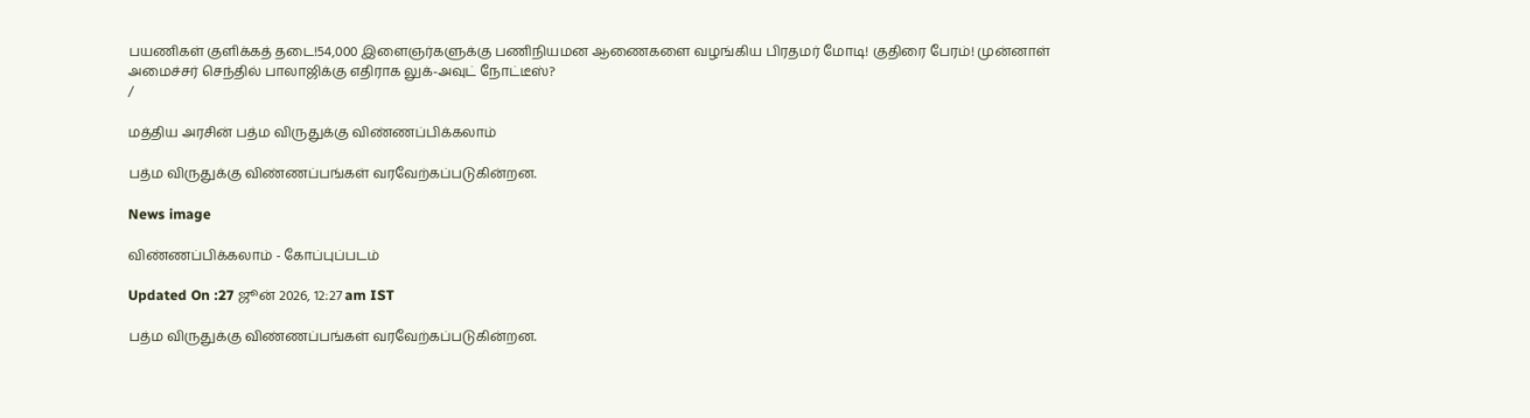பயணிகள் குளிக்கத் தடை!54,000 இளைஞர்களுக்கு பணிநியமன ஆணைகளை வழங்கிய பிரதமர் மோடி! குதிரை பேரம்! முன்னாள் அமைச்சர் செந்தில் பாலாஜிக்கு எதிராக லுக்-அவுட் நோட்டீஸ்?
/

மத்திய அரசின் பத்ம விருதுக்கு விண்ணப்பிக்கலாம்

பத்ம விருதுக்கு விண்ணப்பங்கள் வரவேற்கப்படுகின்றன.

News image

விண்ணப்பிக்கலாம் - கோப்புப்படம்

Updated On :27 ஜூன் 2026, 12:27 am IST

பத்ம விருதுக்கு விண்ணப்பங்கள் வரவேற்கப்படுகின்றன.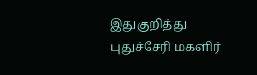இதுகுறித்து புதுச்சேரி மகளிர்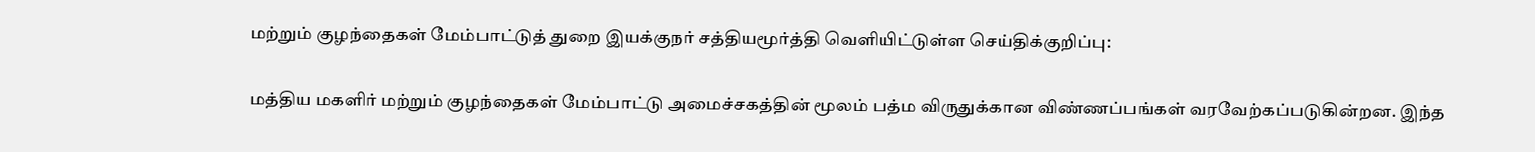மற்றும் குழந்தைகள் மேம்பாட்டுத் துறை இயக்குநர் சத்தியமூர்த்தி வெளியிட்டுள்ள செய்திக்குறிப்பு:

மத்திய மகளிர் மற்றும் குழந்தைகள் மேம்பாட்டு அமைச்சகத்தின் மூலம் பத்ம விருதுக்கான விண்ணப்பங்கள் வரவேற்கப்படுகின்றன. இந்த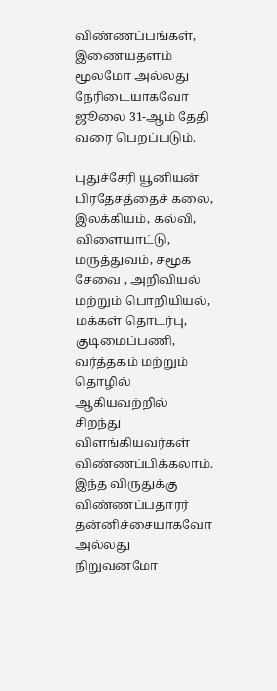விண்ணப்பங்கள், இணையதளம் மூலமோ அல்லது நேரிடையாகவோ ஜூலை 31-ஆம் தேதி வரை பெறப்படும்.

புதுச்சேரி யூனியன் பிரதேசத்தைச் கலை, இலக்கியம், கல்வி, விளையாட்டு, மருத்துவம், சமூக சேவை , அறிவியல் மற்றும் பொறியியல், மக்கள் தொடர்பு, குடிமைப்பணி, வர்த்தகம் மற்றும் தொழில் ஆகியவற்றில் சிறந்து விளங்கியவர்கள் விண்ணப்பிக்கலாம். இந்த விருதுக்கு விண்ணப்பதாரர் தன்னிச்சையாகவோ அல்லது நிறுவனமோ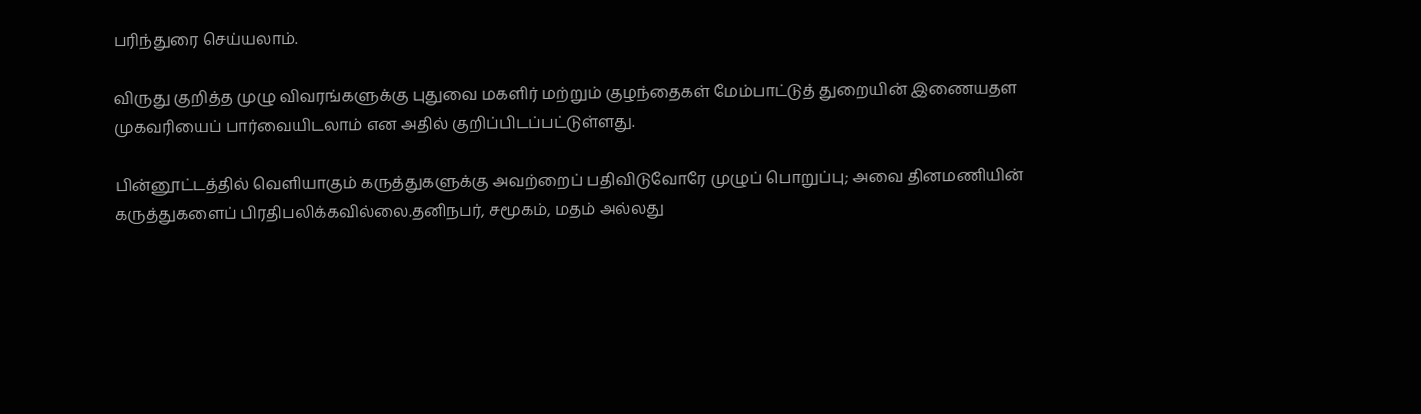பரிந்துரை செய்யலாம்.

விருது குறித்த முழு விவரங்களுக்கு புதுவை மகளிர் மற்றும் குழந்தைகள் மேம்பாட்டுத் துறையின் இணையதள முகவரியைப் பார்வையிடலாம் என அதில் குறிப்பிடப்பட்டுள்ளது.

பின்னூட்டத்தில் வெளியாகும் கருத்துகளுக்கு அவற்றைப் பதிவிடுவோரே முழுப் பொறுப்பு; அவை தினமணியின் கருத்துகளைப் பிரதிபலிக்கவில்லை.தனிநபர், சமூகம், மதம் அல்லது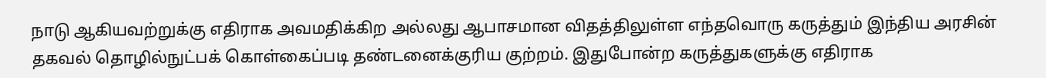நாடு ஆகியவற்றுக்கு எதிராக அவமதிக்கிற அல்லது ஆபாசமான விதத்திலுள்ள எந்தவொரு கருத்தும் இந்திய அரசின் தகவல் தொழில்நுட்பக் கொள்கைப்படி தண்டனைக்குரிய குற்றம். இதுபோன்ற கருத்துகளுக்கு எதிராக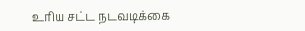உரிய சட்ட நடவடிக்கை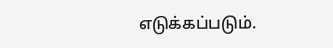எடுக்கப்படும்.